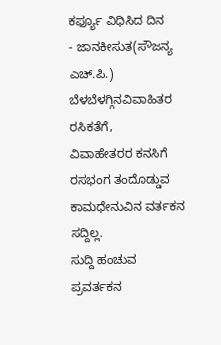ಕರ್ಫ್ಯೂ ವಿಧಿಸಿದ ದಿನ
- ಜಾನಕೀಸುತ(ಸೌಜನ್ಯ ಎಚ್.ಪಿ.)
ಬೆಳಬೆಳಗ್ಗಿನವಿವಾಹಿತರ ರಸಿಕತೆಗೆ,
ವಿವಾಹೇತರರ ಕನಸಿಗೆ
ರಸಭಂಗ ತಂದೊಡ್ಡುವ
ಕಾಮಧೇನುವಿನ ವರ್ತಕನ ಸದ್ದಿಲ್ಲ.
ಸುದ್ದಿ ಹಂಚುವ ಪ್ರವರ್ತಕನ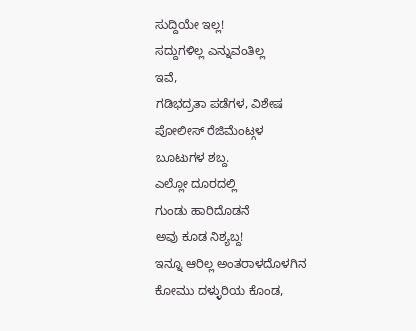ಸುದ್ದಿಯೇ ಇಲ್ಲ!
ಸದ್ದುಗಳಿಲ್ಲ ಎನ್ನುವಂತಿಲ್ಲ
ಇವೆ,
ಗಡಿಭದ್ರತಾ ಪಡೆಗಳ, ವಿಶೇಷ
ಪೋಲೀಸ್ ರೆಜಿಮೆಂಟ್ಗಳ
ಬೂಟುಗಳ ಶಬ್ದ.
ಎಲ್ಲೋ ದೂರದಲ್ಲಿ
ಗುಂಡು ಹಾರಿದೊಡನೆ
ಅವು ಕೂಡ ನಿಶ್ಯಬ್ದ!
ಇನ್ನೂ ಆರಿಲ್ಲ ಅಂತರಾಳದೊಳಗಿನ
ಕೋಮು ದಳ್ಳುರಿಯ ಕೊಂಡ,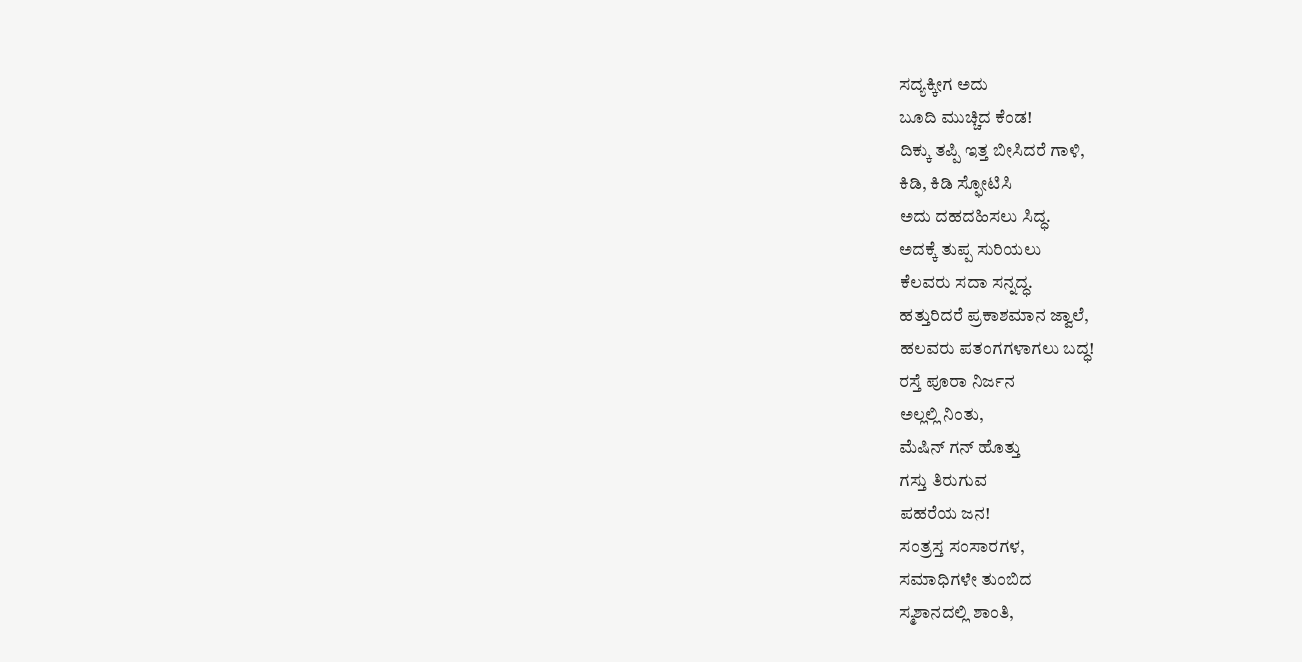ಸದ್ಯಕ್ಕೀಗ ಅದು
ಬೂದಿ ಮುಚ್ಚಿದ ಕೆಂಡ!
ದಿಕ್ಕು ತಪ್ಪಿ ಇತ್ತ ಬೀಸಿದರೆ ಗಾಳಿ,
ಕಿಡಿ, ಕಿಡಿ ಸ್ಫೋಟಿಸಿ
ಅದು ದಹದಹಿಸಲು ಸಿದ್ಧ.
ಅದಕ್ಕೆ ತುಪ್ಪ ಸುರಿಯಲು
ಕೆಲವರು ಸದಾ ಸನ್ನದ್ಧ.
ಹತ್ತುರಿದರೆ ಪ್ರಕಾಶಮಾನ ಜ್ವಾಲೆ,
ಹಲವರು ಪತಂಗಗಳಾಗಲು ಬದ್ಧ!
ರಸ್ತೆ ಪೂರಾ ನಿರ್ಜನ
ಅಲ್ಲಲ್ಲಿ ನಿಂತು,
ಮೆಷಿನ್ ಗನ್ ಹೊತ್ತು
ಗಸ್ತು ತಿರುಗುವ
ಪಹರೆಯ ಜನ!
ಸಂತ್ರಸ್ತ ಸಂಸಾರಗಳ,
ಸಮಾಧಿಗಳೇ ತುಂಬಿದ
ಸ್ಮಶಾನದಲ್ಲಿ ಶಾಂತಿ,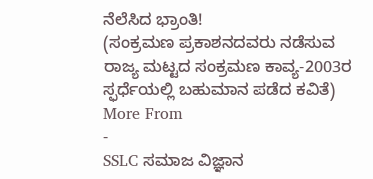ನೆಲೆಸಿದ ಭ್ರಾಂತಿ!
(ಸಂಕ್ರಮಣ ಪ್ರಕಾಶನದವರು ನಡೆಸುವ ರಾಜ್ಯ ಮಟ್ಟದ ಸಂಕ್ರಮಣ ಕಾವ್ಯ-2003ರ ಸ್ಫರ್ಧೆಯಲ್ಲಿ ಬಹುಮಾನ ಪಡೆದ ಕವಿತೆ)
More From
-
SSLC ಸಮಾಜ ವಿಜ್ಞಾನ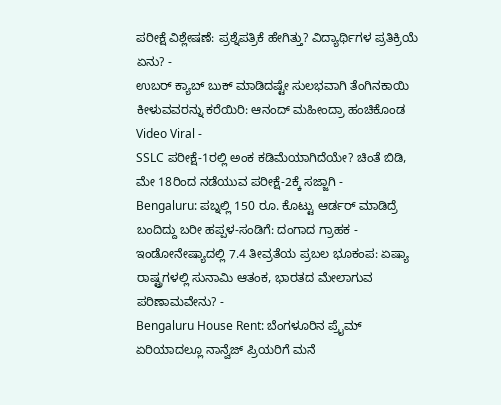ಪರೀಕ್ಷೆ ವಿಶ್ಲೇಷಣೆ: ಪ್ರಶ್ನೆಪತ್ರಿಕೆ ಹೇಗಿತ್ತು? ವಿದ್ಯಾರ್ಥಿಗಳ ಪ್ರತಿಕ್ರಿಯೆ ಏನು? -
ಉಬರ್ ಕ್ಯಾಬ್ ಬುಕ್ ಮಾಡಿದಷ್ಟೇ ಸುಲಭವಾಗಿ ತೆಂಗಿನಕಾಯಿ ಕೀಳುವವರನ್ನು ಕರೆಯಿರಿ: ಆನಂದ್ ಮಹೀಂದ್ರಾ ಹಂಚಿಕೊಂಡ Video Viral -
SSLC ಪರೀಕ್ಷೆ-1ರಲ್ಲಿ ಅಂಕ ಕಡಿಮೆಯಾಗಿದೆಯೇ? ಚಿಂತೆ ಬಿಡಿ, ಮೇ 18ರಿಂದ ನಡೆಯುವ ಪರೀಕ್ಷೆ-2ಕ್ಕೆ ಸಜ್ಜಾಗಿ -
Bengaluru: ಪಬ್ನಲ್ಲಿ 150 ರೂ. ಕೊಟ್ಟು ಆರ್ಡರ್ ಮಾಡಿದ್ರೆ ಬಂದಿದ್ದು ಬರೀ ಹಪ್ಪಳ-ಸಂಡಿಗೆ: ದಂಗಾದ ಗ್ರಾಹಕ -
ಇಂಡೋನೇಷ್ಯಾದಲ್ಲಿ 7.4 ತೀವ್ರತೆಯ ಪ್ರಬಲ ಭೂಕಂಪ: ಏಷ್ಯಾ ರಾಷ್ಟ್ರಗಳಲ್ಲಿ ಸುನಾಮಿ ಆತಂಕ, ಭಾರತದ ಮೇಲಾಗುವ ಪರಿಣಾಮವೇನು? -
Bengaluru House Rent: ಬೆಂಗಳೂರಿನ ಪ್ರೈಮ್ ಏರಿಯಾದಲ್ಲೂ ನಾನ್ವೆಜ್ ಪ್ರಿಯರಿಗೆ ಮನೆ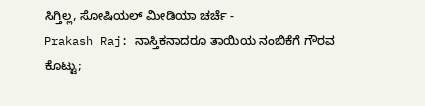ಸಿಗ್ತಿಲ್ಲ, ಸೋಷಿಯಲ್ ಮೀಡಿಯಾ ಚರ್ಚೆ -
Prakash Raj: ನಾಸ್ತಿಕನಾದರೂ ತಾಯಿಯ ನಂಬಿಕೆಗೆ ಗೌರವ ಕೊಟ್ಟು;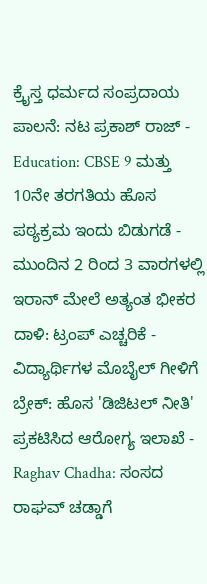ಕ್ರೈಸ್ತ ಧರ್ಮದ ಸಂಪ್ರದಾಯ ಪಾಲನೆ: ನಟ ಪ್ರಕಾಶ್ ರಾಜ್ -
Education: CBSE 9 ಮತ್ತು 10ನೇ ತರಗತಿಯ ಹೊಸ ಪಠ್ಯಕ್ರಮ ಇಂದು ಬಿಡುಗಡೆ -
ಮುಂದಿನ 2 ರಿಂದ 3 ವಾರಗಳಲ್ಲಿ ಇರಾನ್ ಮೇಲೆ ಅತ್ಯಂತ ಭೀಕರ ದಾಳಿ: ಟ್ರಂಪ್ ಎಚ್ಚರಿಕೆ -
ವಿದ್ಯಾರ್ಥಿಗಳ ಮೊಬೈಲ್ ಗೀಳಿಗೆ ಬ್ರೇಕ್: ಹೊಸ 'ಡಿಜಿಟಲ್ ನೀತಿ' ಪ್ರಕಟಿಸಿದ ಆರೋಗ್ಯ ಇಲಾಖೆ -
Raghav Chadha: ಸಂಸದ ರಾಘವ್ ಚಡ್ಡಾಗೆ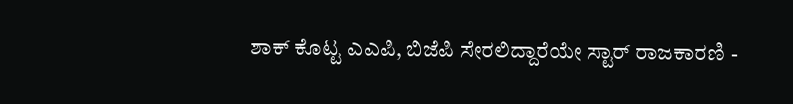ಶಾಕ್ ಕೊಟ್ಟ ಎಎಪಿ, ಬಿಜೆಪಿ ಸೇರಲಿದ್ದಾರೆಯೇ ಸ್ಟಾರ್ ರಾಜಕಾರಣಿ -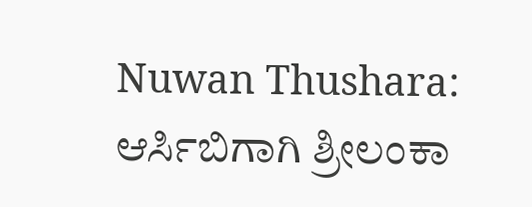Nuwan Thushara: ಆರ್ಸಿಬಿಗಾಗಿ ಶ್ರೀಲಂಕಾ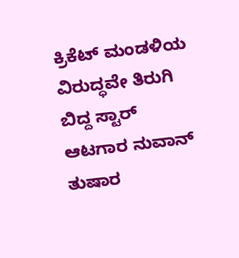ಕ್ರಿಕೆಟ್ ಮಂಡಳಿಯ ವಿರುದ್ಧವೇ ತಿರುಗಿ ಬಿದ್ದ ಸ್ಟಾರ್ ಆಟಗಾರ ನುವಾನ್ ತುಷಾರ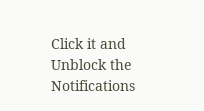Click it and Unblock the Notifications